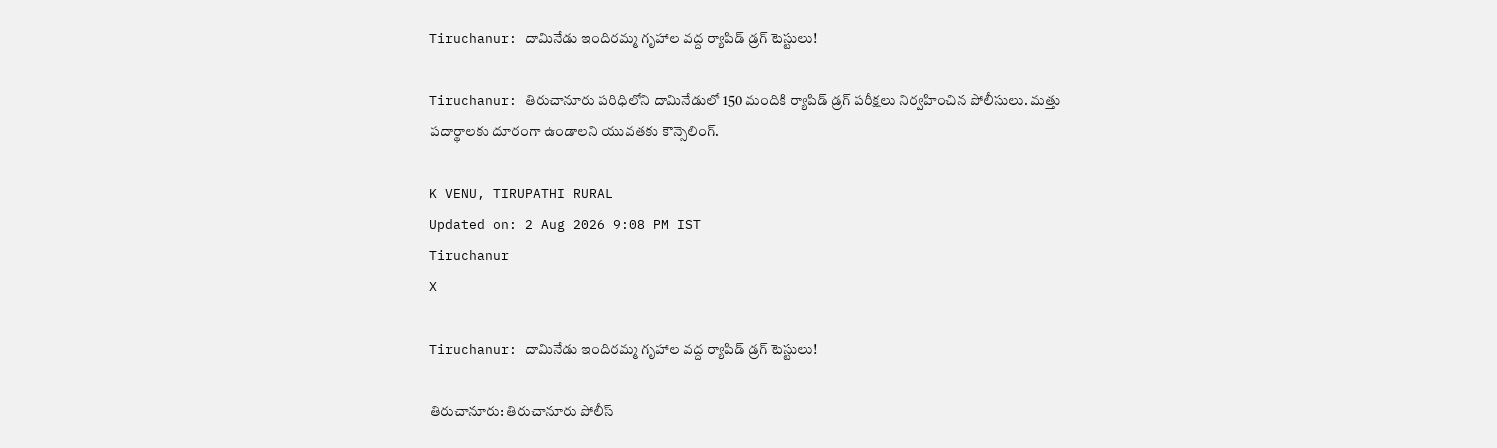Tiruchanur: దామినేడు ఇందిరమ్మ గృహాల వద్ద ర్యాపిడ్ డ్రగ్ టెస్టులు!

Tiruchanur: తిరుచానూరు పరిధిలోని దామినేడులో 150 మందికి ర్యాపిడ్ డ్రగ్ పరీక్షలు నిర్వహించిన పోలీసులు. మత్తు పదార్థాలకు దూరంగా ఉండాలని యువతకు కౌన్సెలింగ్.

K VENU, TIRUPATHI RURAL
Updated on: 2 Aug 2026 9:08 PM IST
Tiruchanur
X

Tiruchanur: దామినేడు ఇందిరమ్మ గృహాల వద్ద ర్యాపిడ్ డ్రగ్ టెస్టులు!

తిరుచానూరు: తిరుచానూరు పోలీస్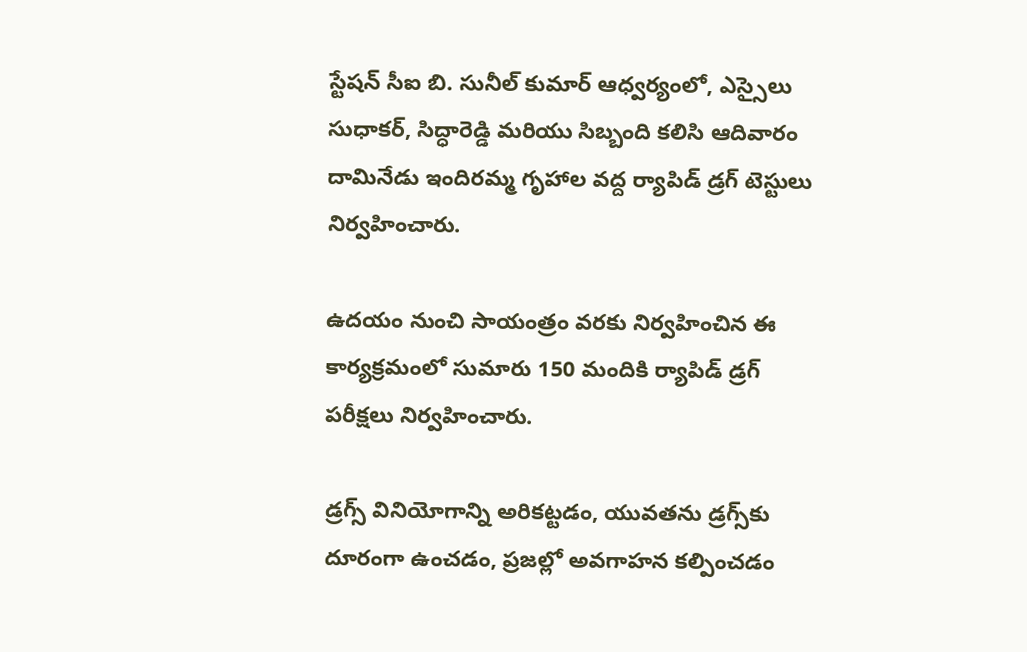స్టేషన్ సీఐ బి. సునీల్ కుమార్ ఆధ్వర్యంలో, ఎస్సైలు సుధాకర్, సిద్ధారెడ్డి మరియు సిబ్బంది కలిసి ఆదివారం దామినేడు ఇందిరమ్మ గృహాల వద్ద ర్యాపిడ్ డ్రగ్ టెస్టులు నిర్వహించారు.

ఉదయం నుంచి సాయంత్రం వరకు నిర్వహించిన ఈ కార్యక్రమంలో సుమారు 150 మందికి ర్యాపిడ్ డ్రగ్ పరీక్షలు నిర్వహించారు.

డ్రగ్స్ వినియోగాన్ని అరికట్టడం, యువతను డ్రగ్స్‌కు దూరంగా ఉంచడం, ప్రజల్లో అవగాహన కల్పించడం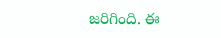జరిగింది. ఈ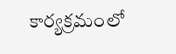కార్యక్రమంలో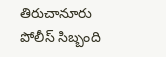తిరుచానూరు పోలీస్ సిబ్బంది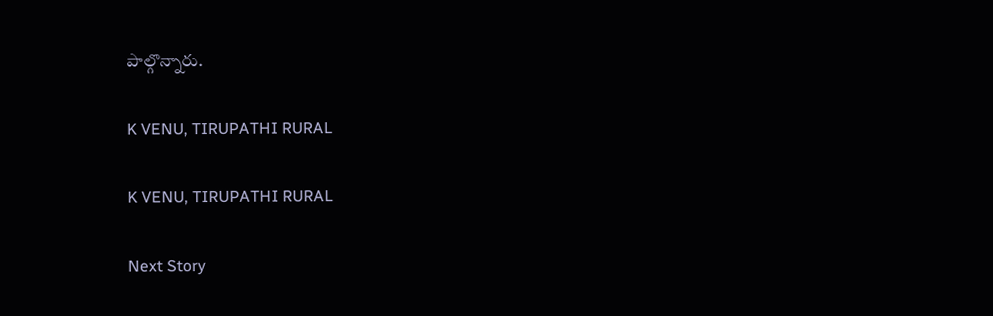పాల్గొన్నారు.

K VENU, TIRUPATHI RURAL

K VENU, TIRUPATHI RURAL

Next Story